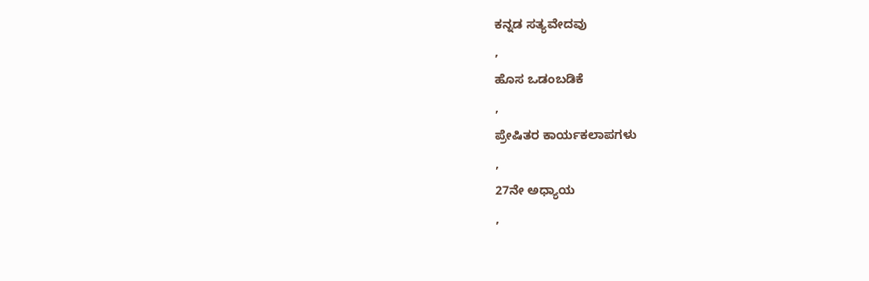ಕನ್ನಡ ಸತ್ಯವೇದವು
,
ಹೊಸ ಒಡಂಬಡಿಕೆ
,
ಪ್ರೇಷಿತರ ಕಾರ್ಯಕಲಾಪಗಳು
,
27ನೇ ಅಧ್ಯಾಯ
,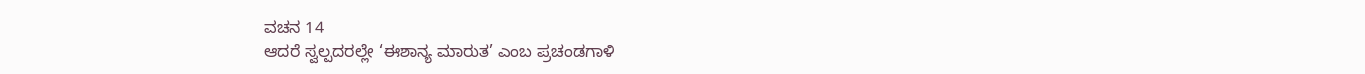ವಚನ 14
ಆದರೆ ಸ್ವಲ್ಪದರಲ್ಲೇ ‘ಈಶಾನ್ಯ ಮಾರುತ’ ಎಂಬ ಪ್ರಚಂಡಗಾಳಿ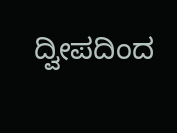ದ್ವೀಪದಿಂದ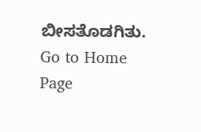ಬೀಸತೊಡಗಿತು.
Go to Home Page